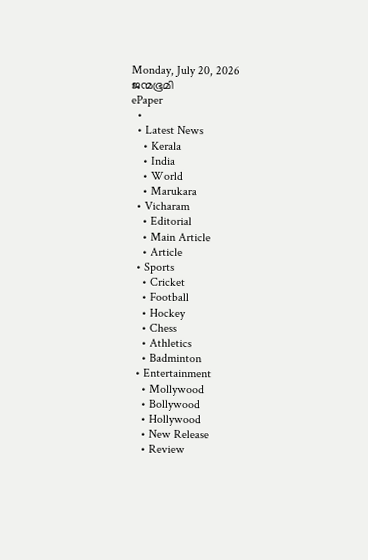Monday, July 20, 2026
ജന്മഭൂമി
ePaper
  •
  • Latest News
    • Kerala
    • India
    • World
    • Marukara
  • Vicharam
    • Editorial
    • Main Article
    • Article
  • Sports
    • Cricket
    • Football
    • Hockey
    • Chess
    • Athletics
    • Badminton
  • Entertainment
    • Mollywood
    • Bollywood
    • Hollywood
    • New Release
    • Review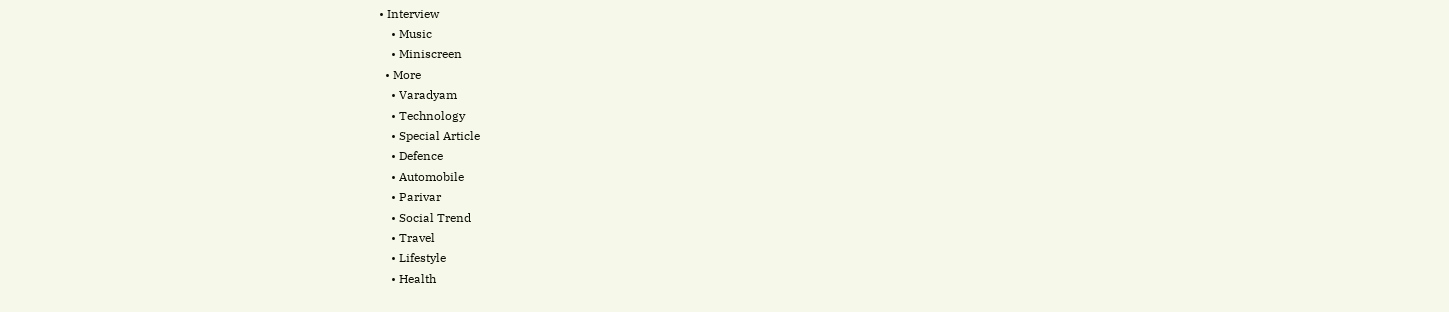• Interview
    • Music
    • Miniscreen
  • More
    • Varadyam
    • Technology
    • Special Article
    • Defence
    • Automobile
    • Parivar
    • Social Trend
    • Travel
    • Lifestyle
    • Health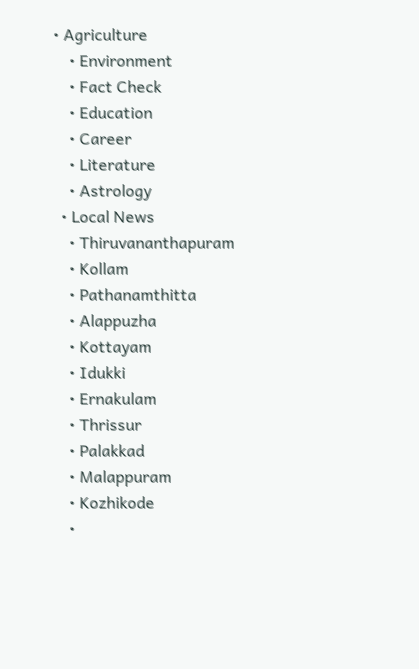• Agriculture
    • Environment
    • Fact Check
    • Education
    • Career
    • Literature
    • Astrology
  • Local News
    • Thiruvananthapuram
    • Kollam
    • Pathanamthitta
    • Alappuzha
    • Kottayam
    • Idukki
    • Ernakulam
    • Thrissur
    • Palakkad
    • Malappuram
    • Kozhikode
    •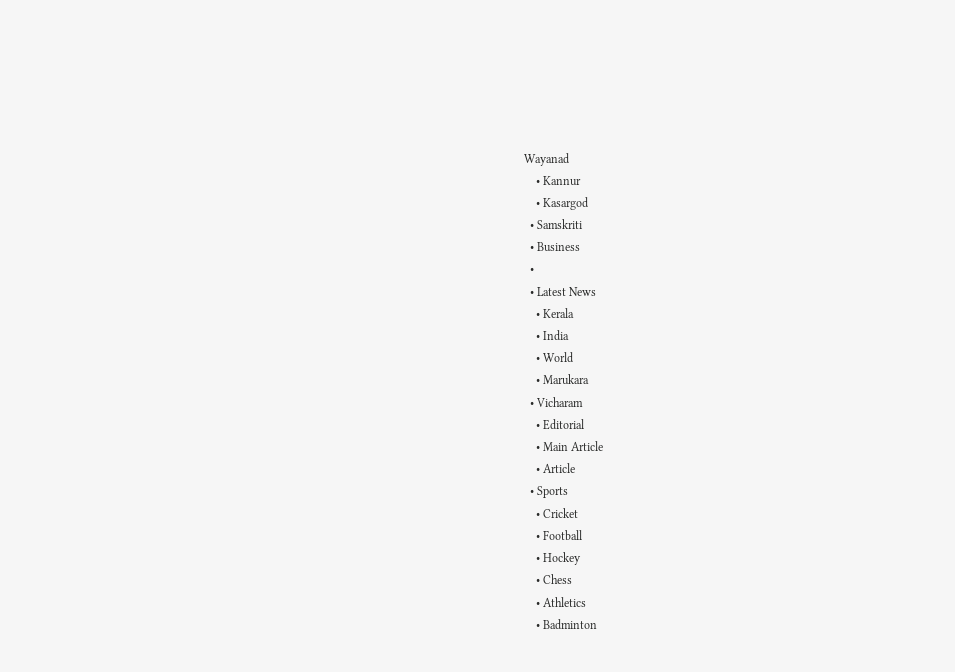Wayanad
    • Kannur
    • Kasargod
  • Samskriti
  • Business
  •
  • Latest News
    • Kerala
    • India
    • World
    • Marukara
  • Vicharam
    • Editorial
    • Main Article
    • Article
  • Sports
    • Cricket
    • Football
    • Hockey
    • Chess
    • Athletics
    • Badminton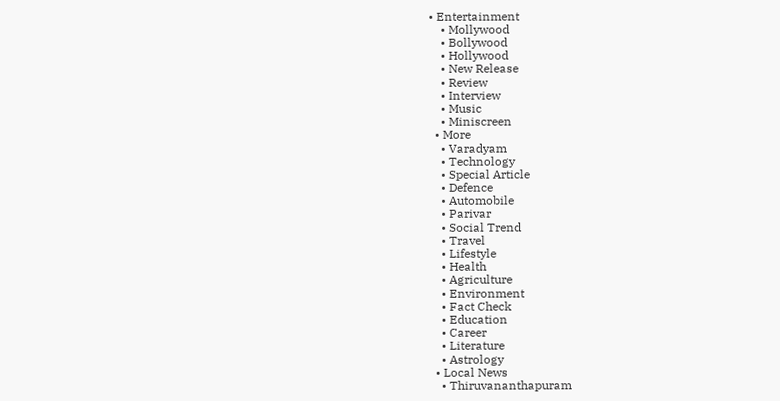• Entertainment
    • Mollywood
    • Bollywood
    • Hollywood
    • New Release
    • Review
    • Interview
    • Music
    • Miniscreen
  • More
    • Varadyam
    • Technology
    • Special Article
    • Defence
    • Automobile
    • Parivar
    • Social Trend
    • Travel
    • Lifestyle
    • Health
    • Agriculture
    • Environment
    • Fact Check
    • Education
    • Career
    • Literature
    • Astrology
  • Local News
    • Thiruvananthapuram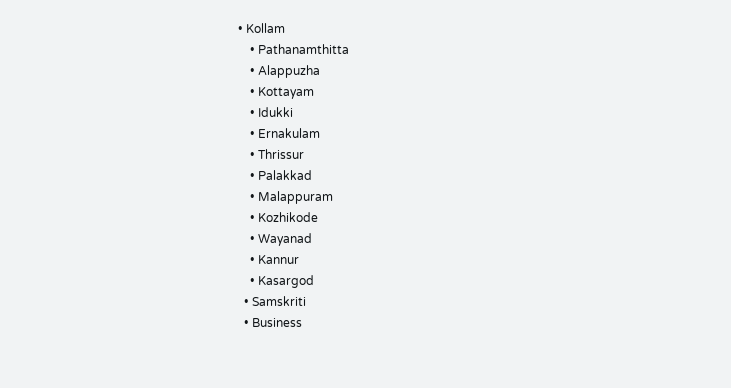• Kollam
    • Pathanamthitta
    • Alappuzha
    • Kottayam
    • Idukki
    • Ernakulam
    • Thrissur
    • Palakkad
    • Malappuram
    • Kozhikode
    • Wayanad
    • Kannur
    • Kasargod
  • Samskriti
  • Business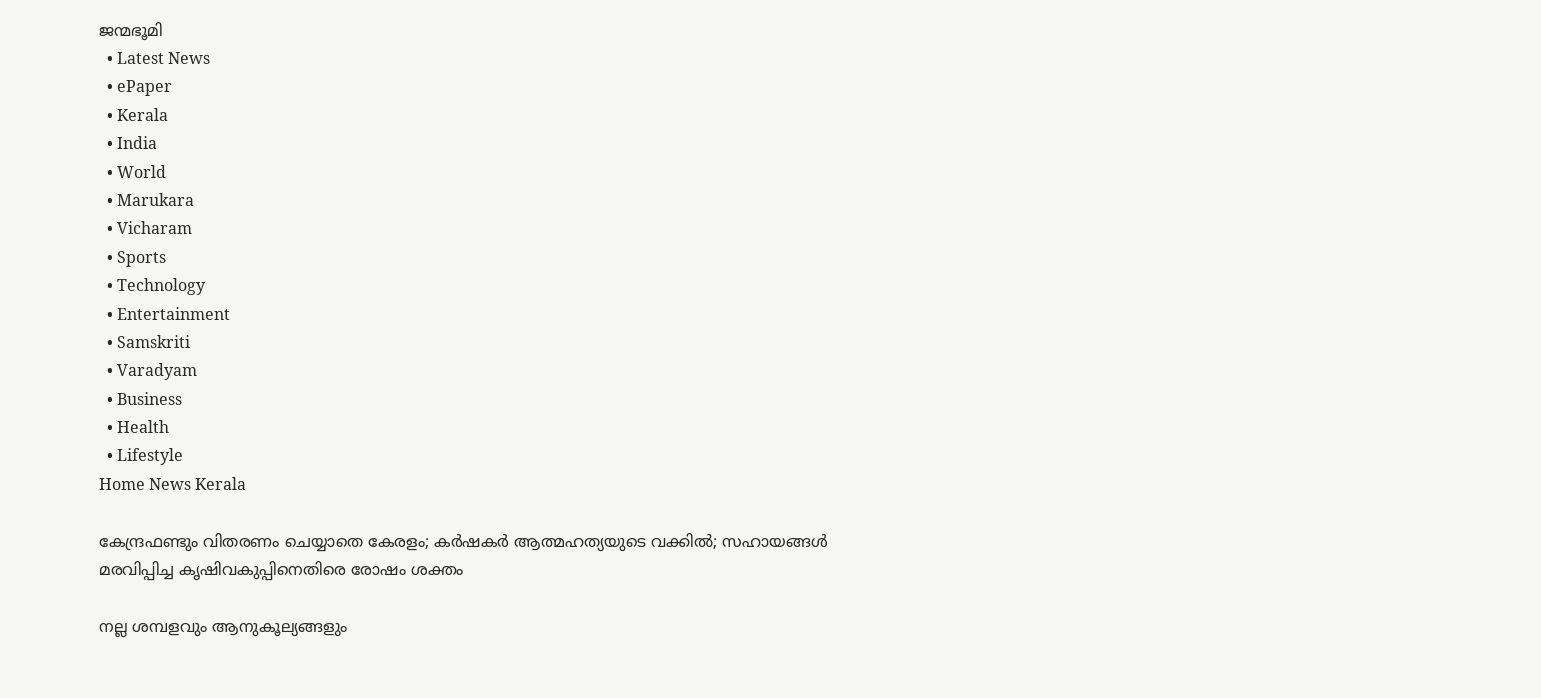ജന്മഭൂമി
  • Latest News
  • ePaper
  • Kerala
  • India
  • World
  • Marukara
  • Vicharam
  • Sports
  • Technology
  • Entertainment
  • Samskriti
  • Varadyam
  • Business
  • Health
  • Lifestyle
Home News Kerala

കേന്ദ്രഫണ്ടും വിതരണം ചെയ്യാതെ കേരളം; കര്‍ഷകര്‍ ആത്മഹത്യയുടെ വക്കില്‍; സഹായങ്ങള്‍ മരവിപ്പിച്ച കൃഷിവകുപ്പിനെതിരെ രോഷം ശക്തം

നല്ല ശമ്പളവും ആനുകൂല്യങ്ങളും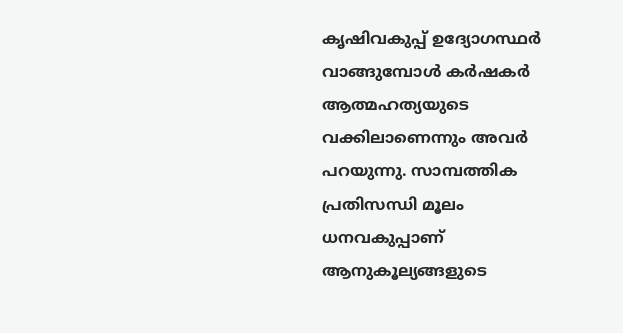കൃഷിവകുപ്പ് ഉദ്യോഗസ്ഥര്‍ വാങ്ങുമ്പോള്‍ കര്‍ഷകര്‍ ആത്മഹത്യയുടെ വക്കിലാണെന്നും അവര്‍ പറയുന്നു. സാമ്പത്തിക പ്രതിസന്ധി മൂലം ധനവകുപ്പാണ് ആനുകൂല്യങ്ങളുടെ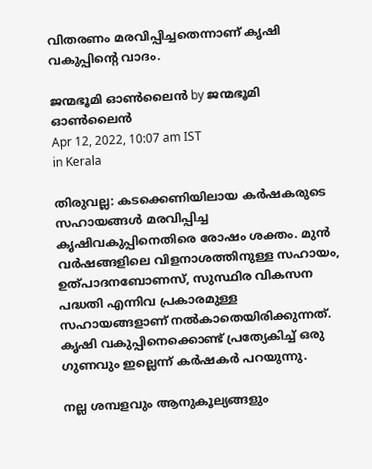വിതരണം മരവിപ്പിച്ചതെന്നാണ് കൃഷി വകുപ്പിന്റെ വാദം.

ജന്മഭൂമി ഓണ്‍ലൈന്‍ by ജന്മഭൂമി ഓണ്‍ലൈന്‍
Apr 12, 2022, 10:07 am IST
in Kerala

തിരുവല്ല: കടക്കെണിയിലായ കര്‍ഷകരുടെ സഹായങ്ങള്‍ മരവിപ്പിച്ച കൃഷിവകുപ്പിനെതിരെ രോഷം ശക്തം. മുന്‍ വര്‍ഷങ്ങളിലെ വിളനാശത്തിനുള്ള സഹായം, ഉത്പാദനബോണസ്, സുസ്ഥിര വികസന പദ്ധതി എന്നിവ പ്രകാരമുള്ള സഹായങ്ങളാണ് നല്‍കാതെയിരിക്കുന്നത്. കൃഷി വകുപ്പിനെക്കൊണ്ട് പ്രത്യേകിച്ച് ഒരു ഗുണവും ഇല്ലെന്ന് കര്‍ഷകര്‍ പറയുന്നു.

നല്ല ശമ്പളവും ആനുകൂല്യങ്ങളും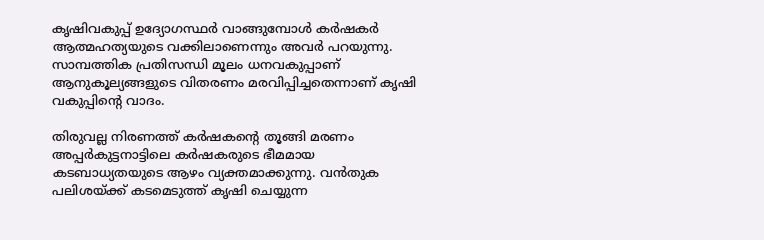കൃഷിവകുപ്പ് ഉദ്യോഗസ്ഥര്‍ വാങ്ങുമ്പോള്‍ കര്‍ഷകര്‍ ആത്മഹത്യയുടെ വക്കിലാണെന്നും അവര്‍ പറയുന്നു. സാമ്പത്തിക പ്രതിസന്ധി മൂലം ധനവകുപ്പാണ് ആനുകൂല്യങ്ങളുടെ വിതരണം മരവിപ്പിച്ചതെന്നാണ് കൃഷി വകുപ്പിന്റെ വാദം.

തിരുവല്ല നിരണത്ത് കര്‍ഷകന്റെ തൂങ്ങി മരണം അപ്പര്‍കുട്ടനാട്ടിലെ കര്‍ഷകരുടെ ഭീമമായ കടബാധ്യതയുടെ ആഴം വ്യക്തമാക്കുന്നു. വന്‍തുക പലിശയ്‌ക്ക് കടമെടുത്ത് കൃഷി ചെയ്യുന്ന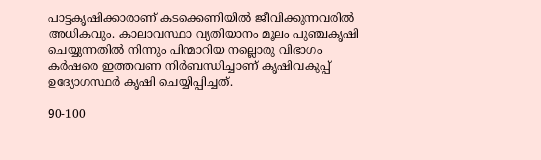പാട്ടകൃഷിക്കാരാണ് കടക്കെണിയില്‍ ജീവിക്കുന്നവരില്‍ അധികവും. കാലാവസ്ഥാ വ്യതിയാനം മൂലം പുഞ്ചകൃഷി ചെയ്യുന്നതില്‍ നിന്നും പിന്മാറിയ നല്ലൊരു വിഭാഗം കര്‍ഷരെ ഇത്തവണ നിര്‍ബന്ധിച്ചാണ് കൃഷിവകുപ്പ് ഉദ്യോഗസ്ഥര്‍ കൃഷി ചെയ്യിപ്പിച്ചത്.

90-100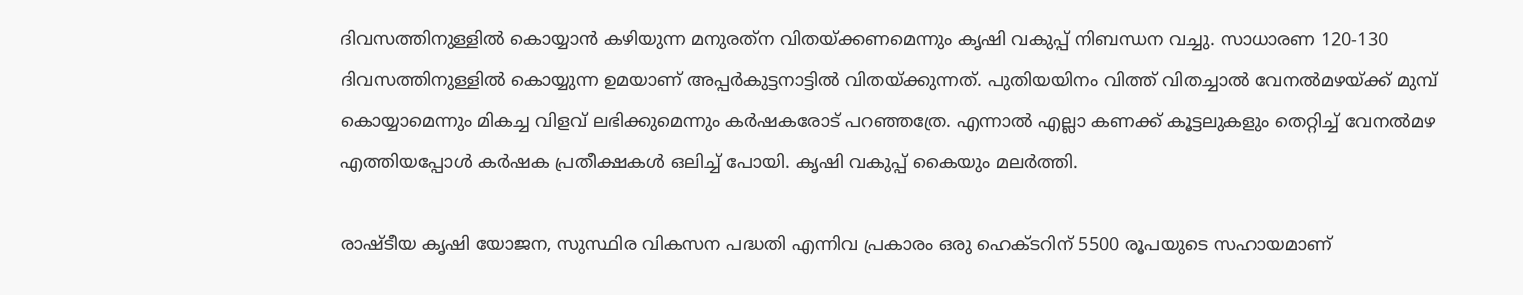ദിവസത്തിനുള്ളില്‍ കൊയ്യാന്‍ കഴിയുന്ന മനുരത്‌ന വിതയ്‌ക്കണമെന്നും കൃഷി വകുപ്പ് നിബന്ധന വച്ചു. സാധാരണ 120-130 ദിവസത്തിനുള്ളില്‍ കൊയ്യുന്ന ഉമയാണ് അപ്പര്‍കുട്ടനാട്ടില്‍ വിതയ്‌ക്കുന്നത്. പുതിയയിനം വിത്ത് വിതച്ചാല്‍ വേനല്‍മഴയ്‌ക്ക് മുമ്പ് കൊയ്യാമെന്നും മികച്ച വിളവ് ലഭിക്കുമെന്നും കര്‍ഷകരോട് പറഞ്ഞത്രേ. എന്നാല്‍ എല്ലാ കണക്ക് കൂട്ടലുകളും തെറ്റിച്ച് വേനല്‍മഴ എത്തിയപ്പോള്‍ കര്‍ഷക പ്രതീക്ഷകള്‍ ഒലിച്ച് പോയി. കൃഷി വകുപ്പ് കൈയും മലര്‍ത്തി.

രാഷ്ടീയ കൃഷി യോജന, സുസ്ഥിര വികസന പദ്ധതി എന്നിവ പ്രകാരം ഒരു ഹെക്ടറിന് 5500 രൂപയുടെ സഹായമാണ്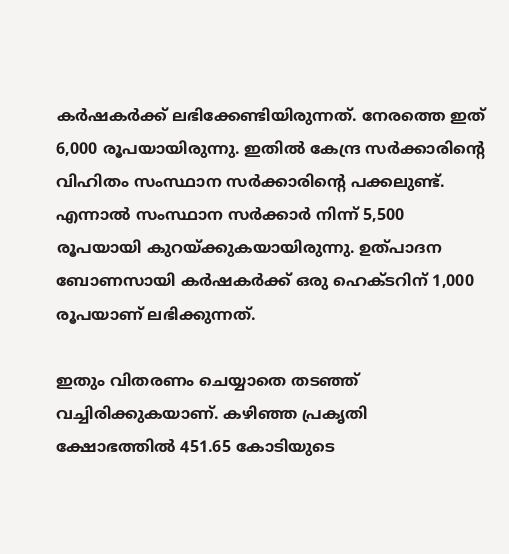കര്‍ഷകര്‍ക്ക് ലഭിക്കേണ്ടിയിരുന്നത്. നേരത്തെ ഇത് 6,000 രൂപയായിരുന്നു. ഇതില്‍ കേന്ദ്ര സര്‍ക്കാരിന്റെ വിഹിതം സംസ്ഥാന സര്‍ക്കാരിന്റെ പക്കലുണ്ട്. എന്നാല്‍ സംസ്ഥാന സര്‍ക്കാര്‍ നിന്ന് 5,500 രൂപയായി കുറയ്‌ക്കുകയായിരുന്നു. ഉത്പാദന ബോണസായി കര്‍ഷകര്‍ക്ക് ഒരു ഹെക്ടറിന് 1,000 രൂപയാണ് ലഭിക്കുന്നത്.

ഇതും വിതരണം ചെയ്യാതെ തടഞ്ഞ് വച്ചിരിക്കുകയാണ്. കഴിഞ്ഞ പ്രകൃതി ക്ഷോഭത്തില്‍ 451.65 കോടിയുടെ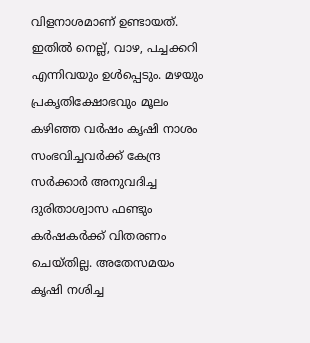വിളനാശമാണ് ഉണ്ടായത്. ഇതില്‍ നെല്ല്, വാഴ, പച്ചക്കറി എന്നിവയും ഉള്‍പ്പെടും. മഴയും പ്രകൃതിക്ഷോഭവും മൂലം കഴിഞ്ഞ വര്‍ഷം കൃഷി നാശം സംഭവിച്ചവര്‍ക്ക് കേന്ദ്ര സര്‍ക്കാര്‍ അനുവദിച്ച ദുരിതാശ്വാസ ഫണ്ടും കര്‍ഷകര്‍ക്ക് വിതരണം ചെയ്തില്ല. അതേസമയം കൃഷി നശിച്ച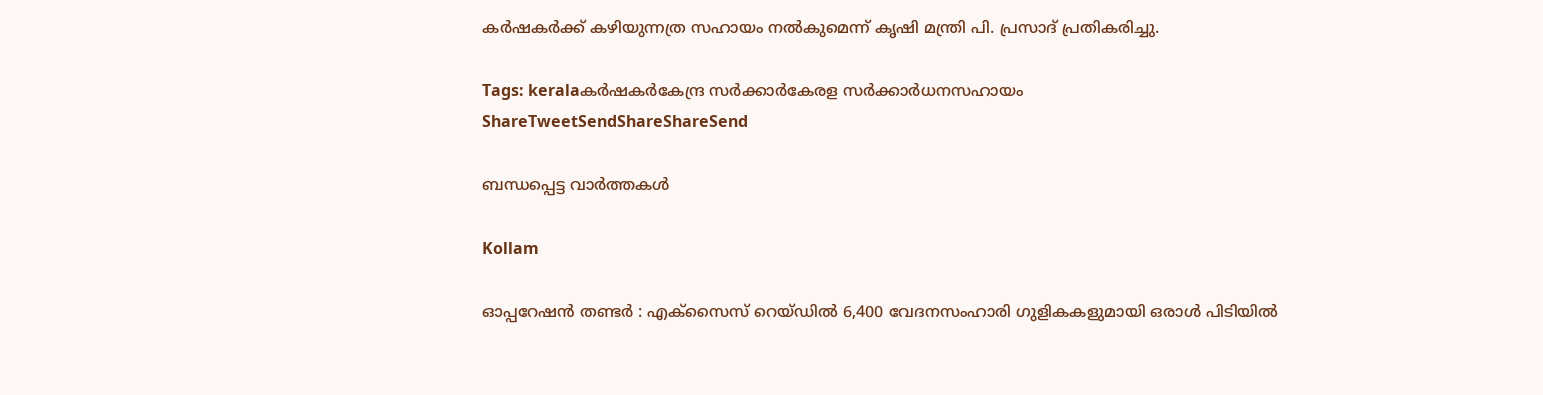കര്‍ഷകര്‍ക്ക് കഴിയുന്നത്ര സഹായം നല്‍കുമെന്ന് കൃഷി മന്ത്രി പി. പ്രസാദ് പ്രതികരിച്ചു.

Tags: keralaകര്‍ഷകര്‍കേന്ദ്ര സര്‍ക്കാര്‍കേരള സര്‍ക്കാര്‍ധനസഹായം
ShareTweetSendShareShareSend

ബന്ധപ്പെട്ട വാര്‍ത്തകള്‍

Kollam

ഓപ്പറേഷൻ തണ്ടർ : എക്സൈസ് റെയ്ഡിൽ 6,400 വേദനസംഹാരി ഗുളികകളുമായി ഒരാള്‍ പിടിയില്‍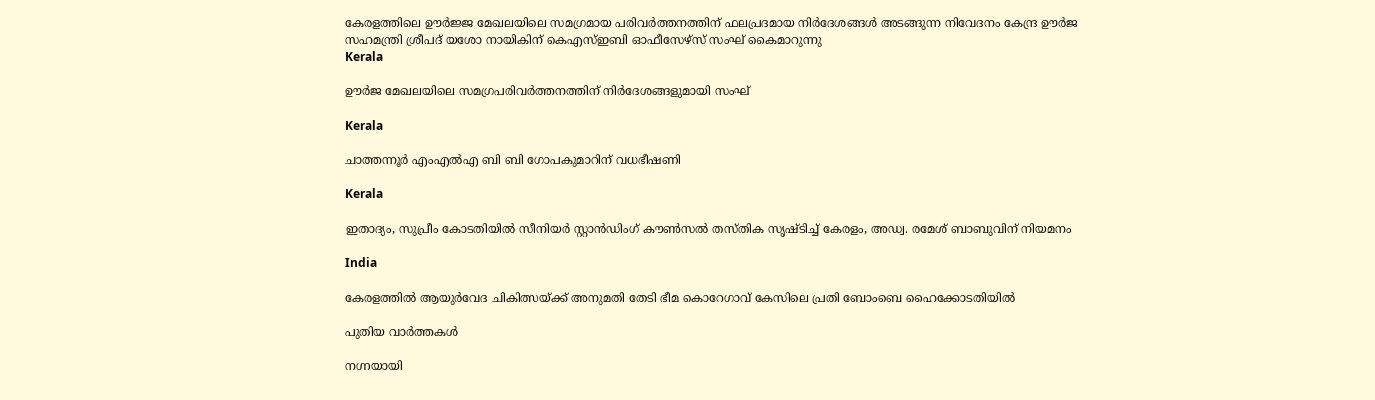കേരളത്തിലെ ഊര്‍ജ്ജ മേഖലയിലെ സമഗ്രമായ പരിവര്‍ത്തനത്തിന് ഫലപ്രദമായ നിര്‍ദേശങ്ങള്‍ അടങ്ങുന്ന നിവേദനം കേന്ദ്ര ഊര്‍ജ സഹമന്ത്രി ശ്രീപദ് യശോ നായികിന് കെഎസ്ഇബി ഓഫീസേഴ്‌സ് സംഘ് കൈമാറുന്നു
Kerala

ഊര്‍ജ മേഖലയിലെ സമഗ്രപരിവര്‍ത്തനത്തിന് നിര്‍ദേശങ്ങളുമായി സംഘ്

Kerala

ചാത്തന്നൂര്‍ എംഎല്‍എ ബി ബി ഗോപകുമാറിന് വധഭീഷണി

Kerala

ഇതാദ്യം, സുപ്രീം കോടതിയില്‍ സീനിയര്‍ സ്റ്റാന്‍ഡിംഗ് കൗണ്‍സല്‍ തസ്തിക സൃഷ്ടിച്ച് കേരളം, അഡ്വ. രമേശ് ബാബുവിന് നിയമനം

India

കേരളത്തില്‍ ആയുര്‍വേദ ചികിത്സയ്‌ക്ക് അനുമതി തേടി ഭീമ കൊറേഗാവ് കേസിലെ പ്രതി ബോംബെ ഹൈക്കോടതിയില്‍

പുതിയ വാര്‍ത്തകള്‍

നഗ്നയായി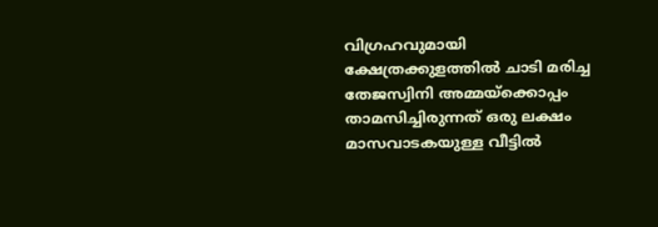വിഗ്രഹവുമായി ക്ഷേത്രക്കുളത്തില്‍ ചാടി മരിച്ച തേജസ്വിനി അമ്മയ്‌ക്കൊപ്പം താമസിച്ചിരുന്നത് ഒരു ലക്ഷം മാസവാടകയുള്ള വീട്ടില്‍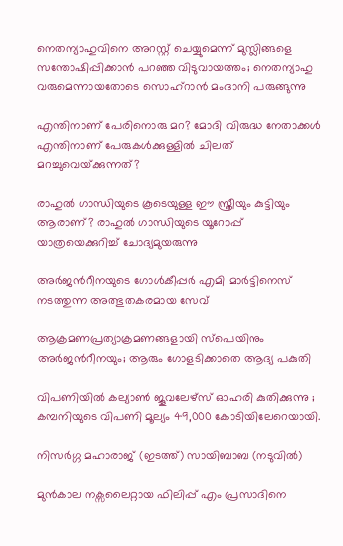നെതന്യാഹുവിനെ അറസ്റ്റ് ചെയ്യുമെന്ന് മുസ്ലിങ്ങളെ സന്തോഷിപ്പിക്കാന്‍ പറഞ്ഞ വിടുവായത്തം; നെതന്യാഹു വരുമെന്നായതോടെ സൊഹ്റാന്‍ മംദാനി പരുങ്ങുന്നു

എന്തിനാണ് പേരിനൊരു മറ? മോദി വിരുദ്ധ നേതാക്കള്‍ എന്തിനാണ് പേരുകള്‍ക്കുള്ളില്‍ ചിലത് മറച്ചുവെയ്‌ക്കുന്നത്?

രാഹുല്‍ ഗാന്ധിയുടെ കൂടെയുള്ള ഈ സ്ത്രീയും കുട്ടിയും ആരാണ്? രാഹുല്‍ ഗാന്ധിയുടെ യൂറോപ്പ് യാത്രയെക്കുറിച്ച് ചോദ്യമുയരുന്നു

അര്‍ജന്‍റീനയുടെ ഗോള്‍കീപ്പര്‍ എമി മാര്‍ട്ടിനെസ് നടത്തുന്ന അത്ഭുതകരമായ സേവ്

ആക്രമണപ്രത്യാക്രമണങ്ങളായി സ്പെയിനും അര്‍ജന്‍റീനയും; ആരും ഗോളടിക്കാതെ ആദ്യ പകുതി

വിപണിയില്‍ കല്യാണ്‍ ജൂവലേഴ്സ് ഓഹരി കുതിക്കുന്നു ; കമ്പനിയുടെ വിപണി മൂല്യം 49,000 കോടിയിലേറെയായി.

നിസര്‍ഗ്ഗ മഹാരാജ് (ഇടത്ത്) സായിബാബ (നടുവില്‍)

മുന്‍കാല നക്സലൈറ്റായ ഫിലിപ്പ് എം പ്രസാദിനെ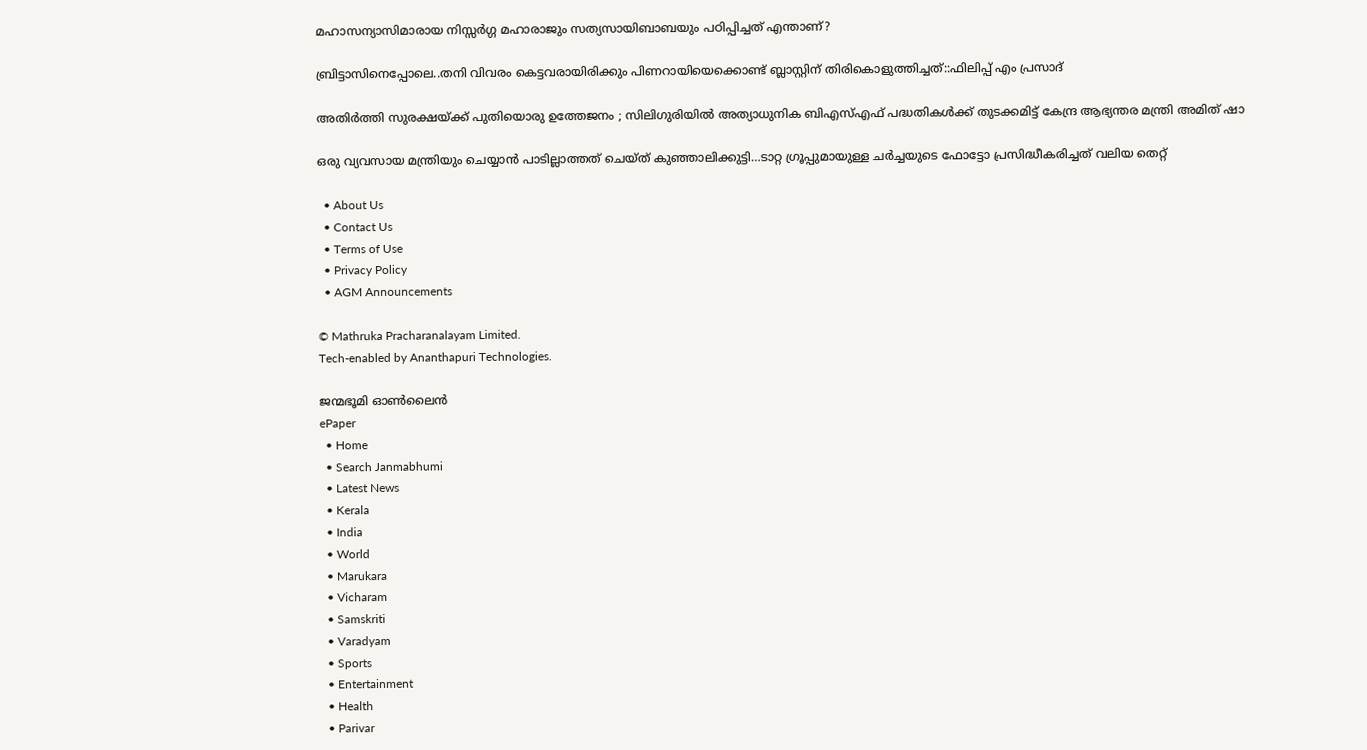മഹാസന്യാസിമാരായ നിസ്സര്‍ഗ്ഗ മഹാരാജും സത്യസായിബാബയും പഠിപ്പിച്ചത് എന്താണ്?

ബ്രിട്ടാസിനെപ്പോലെ..തനി വിവരം കെട്ടവരായിരിക്കും പിണറായിയെക്കൊണ്ട് ബ്ലാസ്റ്റിന് തിരികൊളുത്തിച്ചത്::ഫിലിപ്പ് എം പ്രസാദ്

അതിർത്തി സുരക്ഷയ്‌ക്ക് പുതിയൊരു ഉത്തേജനം ; സിലിഗുരിയിൽ അത്യാധുനിക ബിഎസ്എഫ് പദ്ധതികൾക്ക് തുടക്കമിട്ട് കേന്ദ്ര ആഭ്യന്തര മന്ത്രി അമിത് ഷാ

ഒരു വ്യവസായ മന്ത്രിയും ചെയ്യാന്‍ പാടില്ലാത്തത് ചെയ്ത് കുഞ്ഞാലിക്കുട്ടി…ടാറ്റ ഗ്രൂപ്പുമായുള്ള ചര്‍ച്ചയുടെ ഫോട്ടോ പ്രസിദ്ധീകരിച്ചത് വലിയ തെറ്റ്

  • About Us
  • Contact Us
  • Terms of Use
  • Privacy Policy
  • AGM Announcements

© Mathruka Pracharanalayam Limited.
Tech-enabled by Ananthapuri Technologies.

ജന്മഭൂമി ഓണ്‍ലൈന്‍
ePaper
  • Home
  • Search Janmabhumi
  • Latest News
  • Kerala
  • India
  • World
  • Marukara
  • Vicharam
  • Samskriti
  • Varadyam
  • Sports
  • Entertainment
  • Health
  • Parivar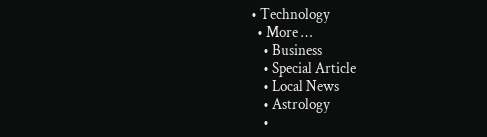• Technology
  • More …
    • Business
    • Special Article
    • Local News
    • Astrology
    •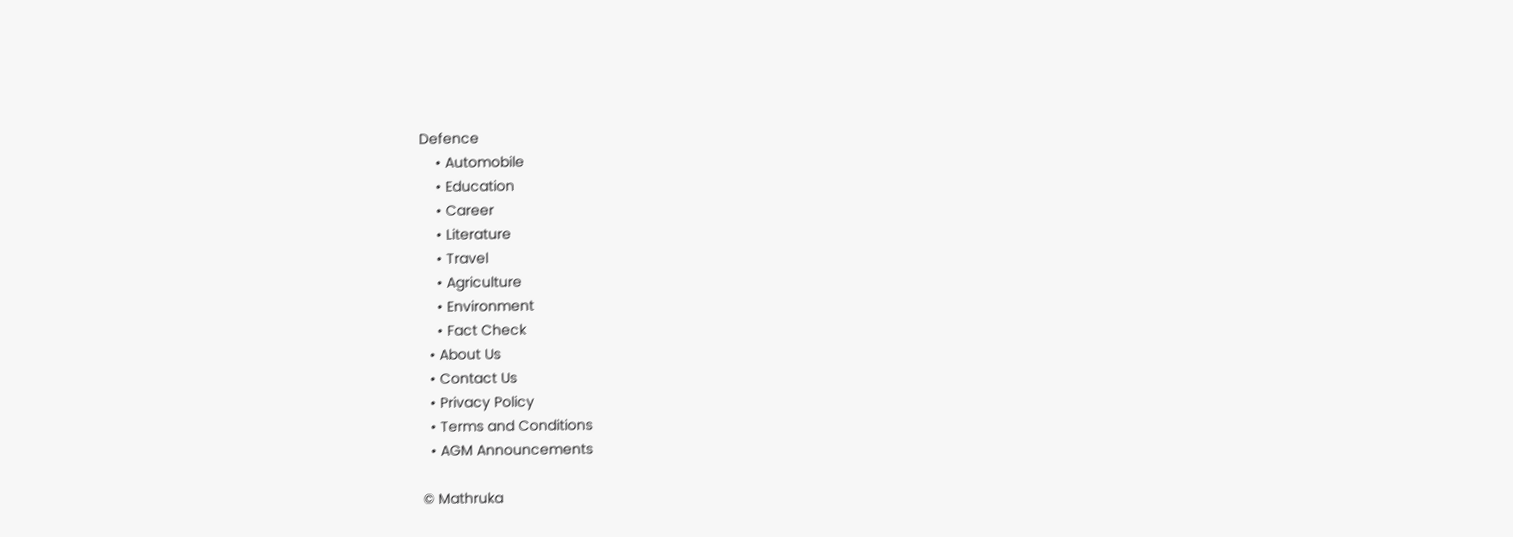Defence
    • Automobile
    • Education
    • Career
    • Literature
    • Travel
    • Agriculture
    • Environment
    • Fact Check
  • About Us
  • Contact Us
  • Privacy Policy
  • Terms and Conditions
  • AGM Announcements

© Mathruka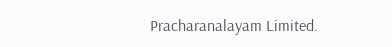Pracharanalayam Limited.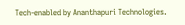Tech-enabled by Ananthapuri Technologies.